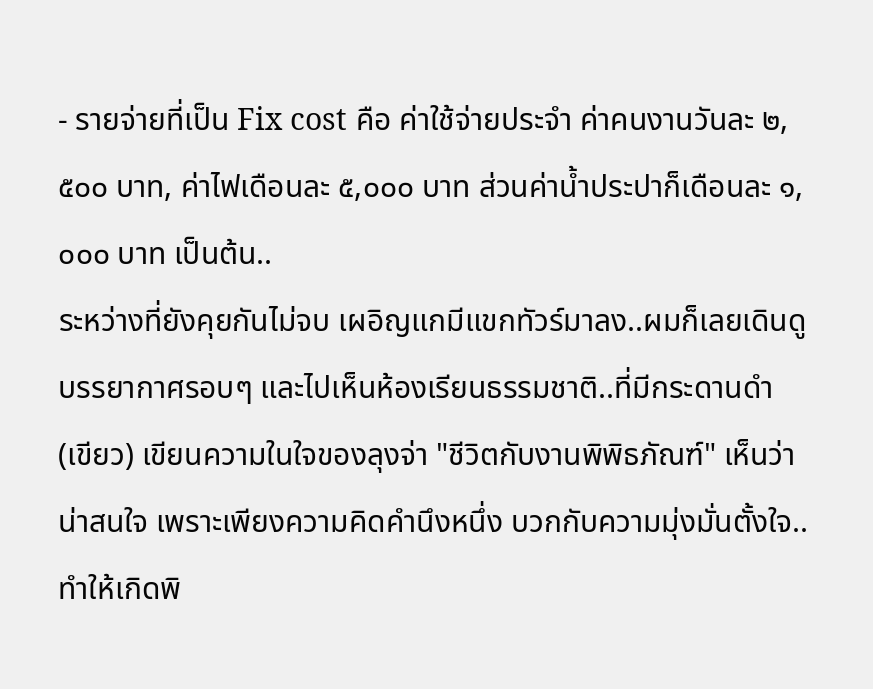- รายจ่ายที่เป็น Fix cost คือ ค่าใช้จ่ายประจำ ค่าคนงานวันละ ๒,๕๐๐ บาท, ค่าไฟเดือนละ ๕,๐๐๐ บาท ส่วนค่าน้ำประปาก็เดือนละ ๑,๐๐๐ บาท เป็นต้น..
ระหว่างที่ยังคุยกันไม่จบ เผอิญแกมีแขกทัวร์มาลง..ผมก็เลยเดินดูบรรยากาศรอบๆ และไปเห็นห้องเรียนธรรมชาติ..ที่มีกระดานดำ (เขียว) เขียนความในใจของลุงจ่า "ชีวิตกับงานพิพิธภัณฑ์" เห็นว่าน่าสนใจ เพราะเพียงความคิดคำนึงหนึ่ง บวกกับความมุ่งมั่นตั้งใจ..ทำให้เกิดพิ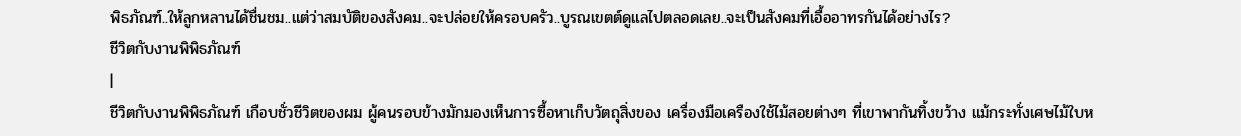พิธภัณฑ์..ให้ลูกหลานได้ชื่นชม..แต่ว่าสมบัติของสังคม..จะปล่อยให้ครอบครัว..บูรณเขตต์ดูแลไปตลอดเลย..จะเป็นสังคมที่เอื้ออาทรกันได้อย่างไร?
ชีวิตกับงานพิพิธภัณฑ์
|
ชีวิตกับงานพิพิธภัณฑ์ เกือบชั่วชีวิตของผม ผู้คนรอบข้างมักมองเห็นการซื้อหาเก็บวัตถุสิ่งของ เครื่องมือเครืองใช้ไม้สอยต่างๆ ที่เขาพากันทิ้งขว้าง แม้กระทั่งเศษไม้ใบห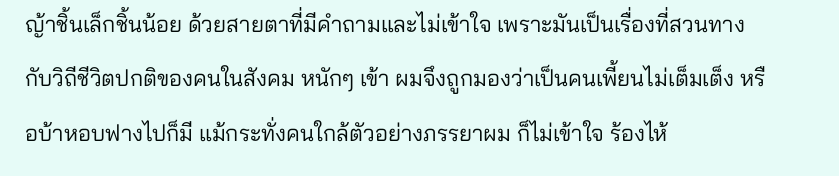ญ้าชิ้นเล็กชิ้นน้อย ด้วยสายตาที่มีคำถามและไม่เข้าใจ เพราะมันเป็นเรื่องที่สวนทางกับวิถีชีวิตปกติของคนในสังคม หนักๆ เข้า ผมจึงถูกมองว่าเป็นคนเพี้ยนไม่เต็มเต็ง หรือบ้าหอบฟางไปก็มี แม้กระทั่งคนใกล้ตัวอย่างภรรยาผม ก็ไม่เข้าใจ ร้องไห้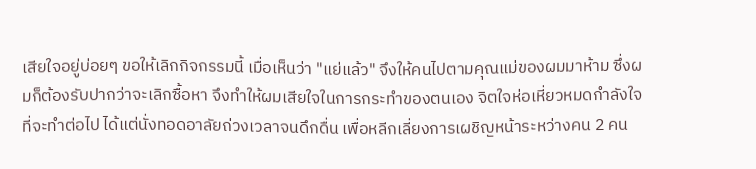เสียใจอยู่บ่อยๆ ขอให้เลิกกิจกรรมนี้ เมื่อเห็นว่า "แย่แล้ว" จึงให้คนไปตามคุณแม่ของผมมาห้าม ซึ่งผมก็ต้องรับปากว่าจะเลิกซื้อหา จึงทำให้ผมเสียใจในการกระทำของตนเอง จิตใจห่อเหี่ยวหมดกำลังใจที่จะทำต่อไป ได้แต่นั่งทอดอาลัยถ่วงเวลาจนดึกดื่น เพื่อหลีกเลี่ยงการเผชิญหน้าระหว่างคน 2 คน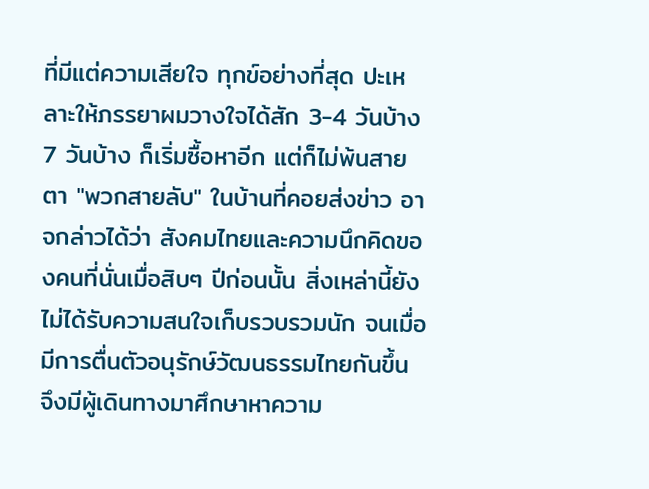ที่มีแต่ความเสียใจ ทุกข์อย่างที่สุด ปะเหลาะให้ภรรยาผมวางใจได้สัก 3-4 วันบ้าง 7 วันบ้าง ก็เริ่มซื้อหาอีก แต่ก็ไม่พ้นสายตา "พวกสายลับ" ในบ้านที่คอยส่งข่าว อาจกล่าวได้ว่า สังคมไทยและความนึกคิดของคนที่นั่นเมื่อสิบๆ ปีก่อนนั้น สิ่งเหล่านี้ยังไม่ได้รับความสนใจเก็บรวบรวมนัก จนเมื่อมีการตื่นตัวอนุรักษ์วัฒนธรรมไทยกันขึ้น จึงมีผู้เดินทางมาศึกษาหาความ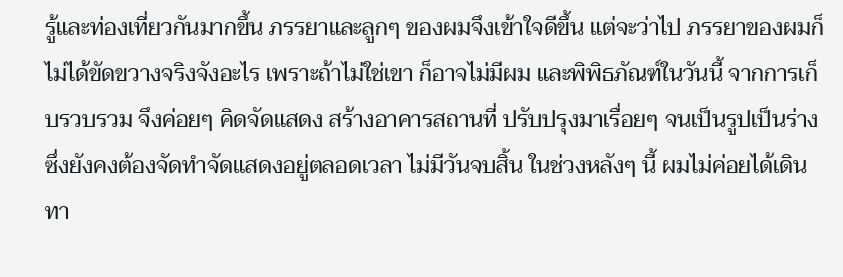รู้และท่องเที่ยวกันมากขึ้น ภรรยาและลูกๆ ของผมจึงเข้าใจดีขึ้น แต่จะว่าไป ภรรยาของผมก็ไม่ได้ขัดขวางจริงจังอะไร เพราะถ้าไม่ใช่เขา ก็อาจไม่มีผม และพิพิธภัณฑ์ในวันนี้ จากการเก็บรวบรวม จึงค่อยๆ คิดจัดแสดง สร้างอาคารสถานที่ ปรับปรุงมาเรื่อยๆ จนเป็นรูปเป็นร่าง ซึ่งยังคงต้องจัดทำจัดแสดงอยู่ตลอดเวลา ไม่มีวันจบสิ้น ในช่วงหลังๆ นี้ ผมไม่ค่อยได้เดินทา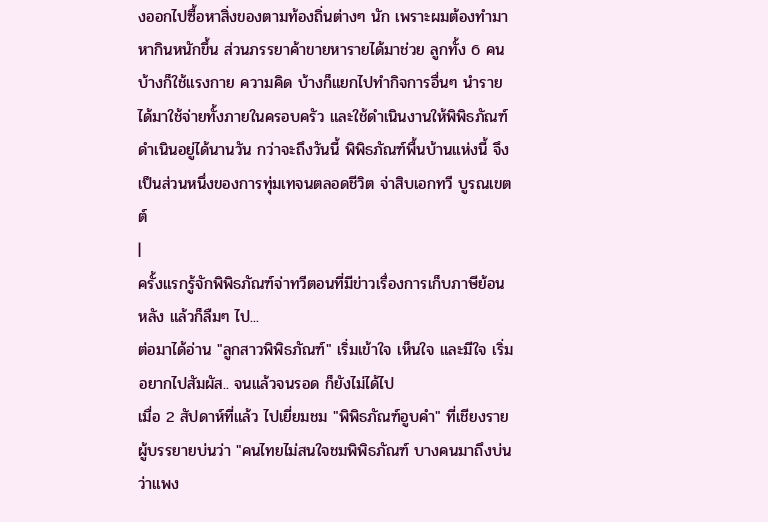งออกไปซื้อหาสิ่งของตามท้องถิ่นต่างๆ นัก เพราะผมต้องทำมาหากินหนักขึ้น ส่วนภรรยาค้าขายหารายได้มาช่วย ลูกทั้ง 6 คน บ้างก็ใช้แรงกาย ความคิด บ้างก็แยกไปทำกิจการอื่นๆ นำรายได้มาใช้จ่ายทั้งภายในครอบครัว และใช้ดำเนินงานให้พิพิธภัณฑ์ดำเนินอยู่ได้นานวัน กว่าจะถึงวันนี้ พิพิธภัณฑ์พื้นบ้านแห่งนี้ จึงเป็นส่วนหนึ่งของการทุ่มเทจนตลอดชีวิต จ่าสิบเอกทวี บูรณเขตต์
|
ครั้งแรกรู้จักพิพิธภัณฑ์จ่าทวีตอนที่มีข่าวเรื่องการเก็บภาษีย้อนหลัง แล้วก็ลืมๆ ไป...
ต่อมาได้อ่าน "ลูกสาวพิพิธภัณฑ์" เริ่มเข้าใจ เห็นใจ และมีใจ เริ่มอยากไปสัมผัส.. จนแล้วจนรอด ก็ยังไม่ได้ไป
เมื่อ 2 สัปดาห์ที่แล้ว ไปเยี่ยมชม "พิพิธภัณฑ์อูบคำ" ที่เชียงราย ผู้บรรยายบ่นว่า "คนไทยไม่สนใจชมพิพิธภัณฑ์ บางคนมาถึงบ่นว่าแพง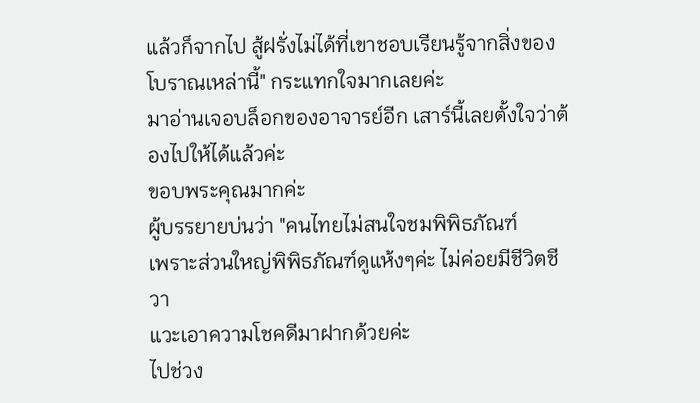แล้วก็จากไป สู้ฝรั่งไม่ได้ที่เขาชอบเรียนรู้จากสิ่งของโบราณเหล่านี้" กระแทกใจมากเลยค่ะ
มาอ่านเจอบล็อกของอาจารย์อีก เสาร์นี้เลยตั้งใจว่าต้องไปให้ได้แล้วค่ะ
ขอบพระคุณมากค่ะ
ผู้บรรยายบ่นว่า "คนไทยไม่สนใจชมพิพิธภัณฑ์
เพราะส่วนใหญ่พิพิธภัณฑ์ดูแห้งๆค่ะ ไม่ค่อยมีชีวิตชีวา
แวะเอาความโชคดีมาฝากด้วยค่ะ
ไปช่วง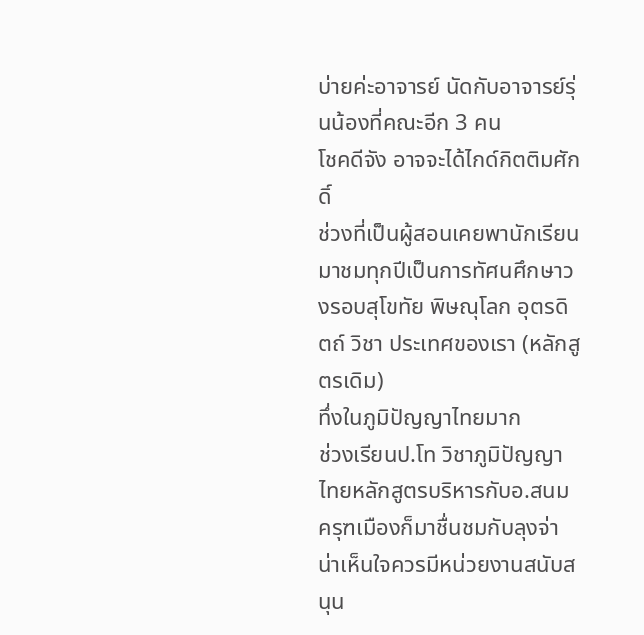บ่ายค่ะอาจารย์ นัดกับอาจารย์รุ่นน้องที่คณะอีก 3 คน
โชคดีจัง อาจจะได้ไกด์กิตติมศักดิ์
ช่วงที่เป็นผู้สอนเคยพานักเรียนมาชมทุกปีเป็นการทัศนศึกษาวงรอบสุโขทัย พิษณุโลก อุตรดิตถ์ วิชา ประเทศของเรา (หลักสูตรเดิม)
ทึ่งในภูมิปัญญาไทยมาก
ช่วงเรียนป.โท วิชาภูมิปัญญาไทยหลักสูตรบริหารกับอ.สนม ครุฑเมืองก็มาชื่นชมกับลุงจ่า น่าเห็นใจควรมีหน่วยงานสนับสนุน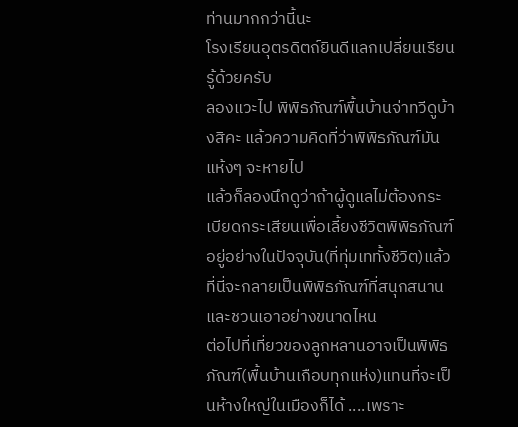ท่านมากกว่านี้นะ
โรงเรียนอุตรดิตถ์ยินดีแลกเปลี่ยนเรียนรู้ด้วยครับ
ลองแวะไป พิพิธภัณฑ์พื้นบ้านจ่าทวีดูบ้างสิคะ แล้วความคิดที่ว่าพิพิธภัณฑ์มันแห้งๆ จะหายไป
แล้วก็ลองนึกดูว่าถ้าผู้ดูแลไม่ต้องกระเบียดกระเสียนเพื่อเลี้ยงชีวิตพิพิธภัณฑ์อยู่อย่างในปัจจุบัน(ที่ทุ่มเททั้งชีวิต)แล้ว ที่นี่จะกลายเป็นพิพิธภัณฑ์ที่สนุกสนาน และชวนเอาอย่างขนาดไหน
ต่อไปที่เที่ยวของลูกหลานอาจเป็นพิพิธภัณฑ์(พื้นบ้านเกือบทุกแห่ง)แทนที่จะเป็นห้างใหญ่ในเมืองก็ได้ ....เพราะ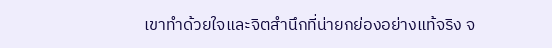เขาทำด้วยใจและจิตสำนึกที่น่ายกย่องอย่างแท้จริง จ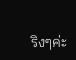ริงๆค่ะ